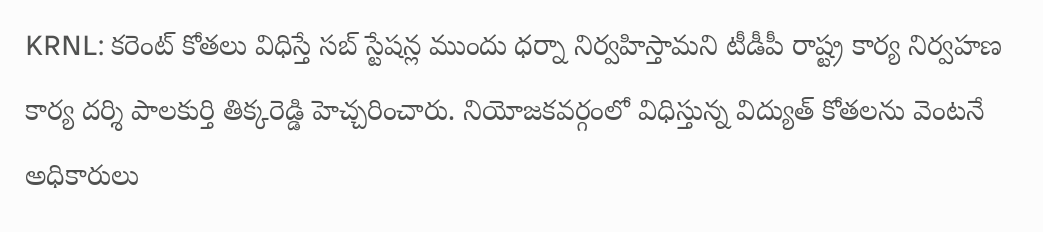KRNL: కరెంట్ కోతలు విధిస్తే సబ్ స్టేషన్ల ముందు ధర్నా నిర్వహిస్తామని టీడీపీ రాష్ట్ర కార్య నిర్వహణ కార్య దర్శి పాలకుర్తి తిక్కరెడ్డి హెచ్చరించారు. నియోజకవర్గంలో విధిస్తున్న విద్యుత్ కోతలను వెంటనే అధికారులు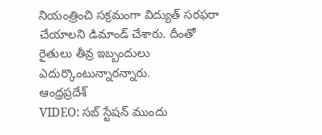నియంత్రించి సక్రమంగా విద్యుత్ సరఫరా చేయాలని డిమాండ్ చేశారు. దీంతో రైతులు తీవ్ర ఇబ్బందులు ఎదుర్కొంటున్నారన్నారు.
ఆంధ్రప్రదేశ్
VIDEO: సబ్ స్టేషన్ ముందు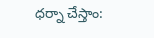ధర్నా చేస్తాం: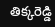తిక్కరెడ్డి